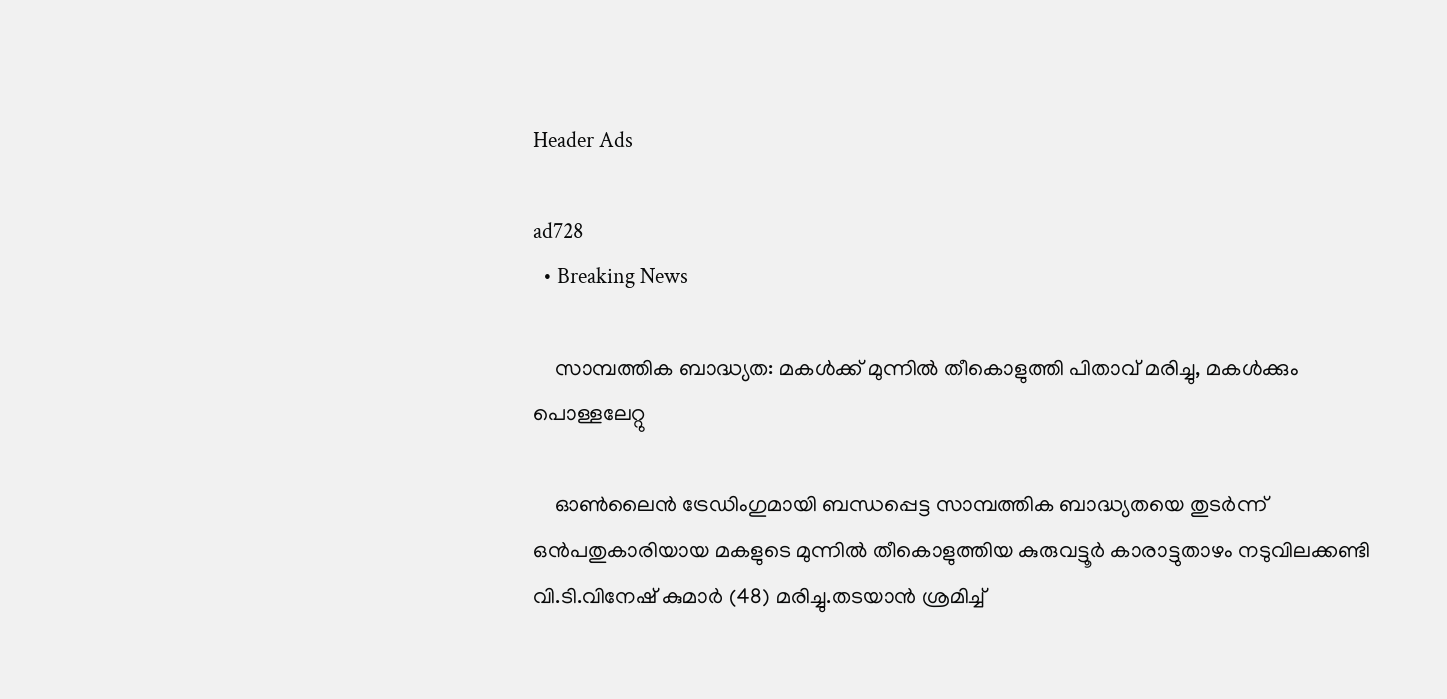Header Ads

ad728
  • Breaking News

    സാമ്പത്തിക ബാദ്ധ്യത: മകള്‍ക്ക് മുന്നില്‍ തീകൊളുത്തി പിതാവ് മരിച്ചു, മകള്‍ക്കും പൊള്ളലേറ്റു

    ഓണ്‍ലൈൻ ട്രേഡിംഗുമായി ബന്ധപ്പെട്ട സാമ്പത്തിക ബാദ്ധ്യതയെ തുടർന്ന് ഒൻപതുകാരിയായ മകളുടെ മുന്നില്‍ തീകൊളുത്തിയ കുരുവട്ടൂർ കാരാട്ടുതാഴം നടുവിലക്കണ്ടി വി.ടി.വിനേഷ് കുമാർ (48) മരിച്ചു.തടയാൻ ശ്രമിച്ച്‌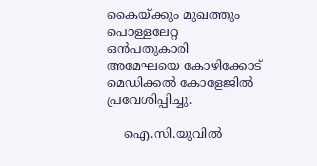കൈയ്ക്കും മുഖത്തും പൊള്ളലേറ്റ ഒൻപതുകാരി അമേഘയെ കോഴിക്കോട് മെഡിക്കല്‍ കോളേജില്‍ പ്രവേശിപ്പിച്ചു.

    ഐ.സി.യുവില്‍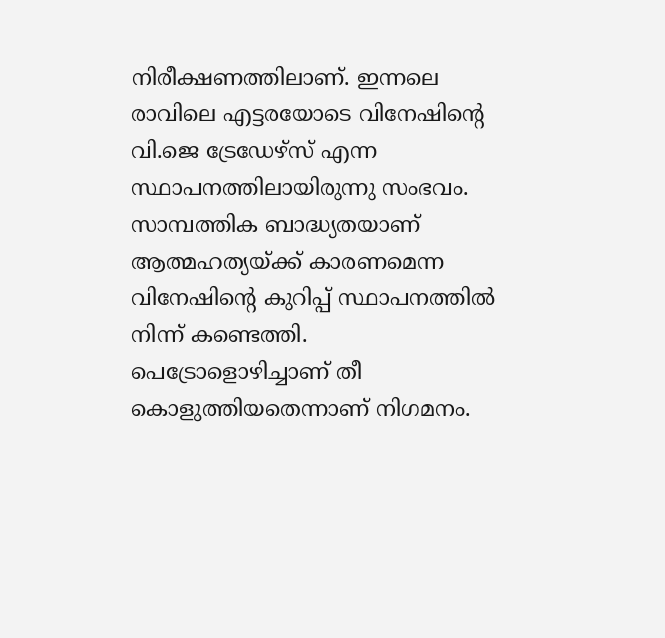നിരീക്ഷണത്തിലാണ്. ഇന്നലെ രാവിലെ എട്ടരയോടെ വിനേഷിന്റെ വി.ജെ ട്രേഡേഴ്സ് എന്ന സ്ഥാപനത്തിലായിരുന്നു സംഭവം. സാമ്പത്തിക ബാദ്ധ്യതയാണ് ആത്മഹത്യയ്ക്ക് കാരണമെന്ന വിനേഷിന്റെ കുറിപ്പ് സ്ഥാപനത്തില്‍ നിന്ന് കണ്ടെത്തി. പെട്രോളൊഴിച്ചാണ് തീ കൊളുത്തിയതെന്നാണ് നിഗമനം.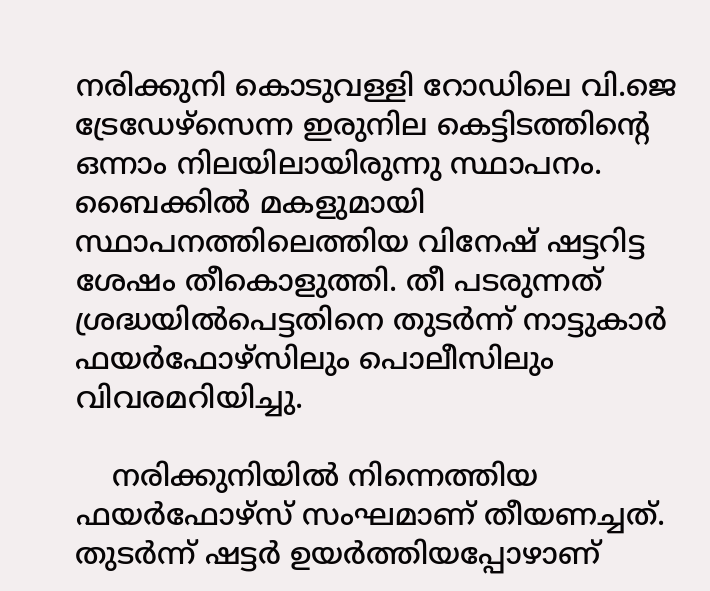നരിക്കുനി കൊടുവള്ളി റോഡിലെ വി.ജെ ട്രേഡേഴ്‌സെന്ന ഇരുനില കെട്ടിടത്തിന്റെ ഒന്നാം നിലയിലായിരുന്നു സ്ഥാപനം. ബൈക്കില്‍ മകളുമായി സ്ഥാപനത്തിലെത്തിയ വിനേഷ് ഷട്ടറിട്ട ശേഷം തീകൊളുത്തി. തീ പടരുന്നത് ശ്രദ്ധയില്‍പെട്ടതിനെ തുടർന്ന് നാട്ടുകാർ ഫയർഫോഴ്സിലും പൊലീസിലും വിവരമറിയിച്ചു.

    നരിക്കുനിയില്‍ നിന്നെത്തിയ ഫയർഫോഴ്സ് സംഘമാണ് തീയണച്ചത്. തുടർന്ന് ഷട്ടർ ഉയർത്തിയപ്പോഴാണ്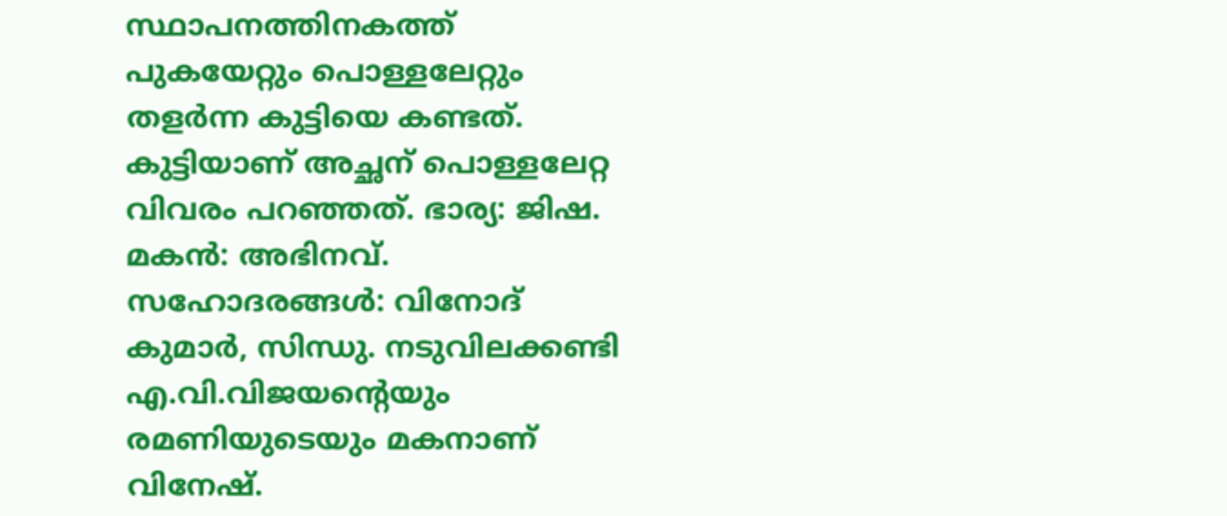സ്ഥാപനത്തിനകത്ത് പുകയേറ്റും പൊള്ളലേറ്റും തളർന്ന കുട്ടിയെ കണ്ടത്. കുട്ടിയാണ് അച്ഛന് പൊള്ളലേറ്റ വിവരം പറഞ്ഞത്. ഭാര്യ: ജിഷ. മകൻ: അഭിനവ്. സഹോദരങ്ങള്‍: വിനോദ് കുമാർ, സിന്ധു. നടുവിലക്കണ്ടി എ.വി.വിജയന്റെയും രമണിയുടെയും മകനാണ് വിനേഷ്.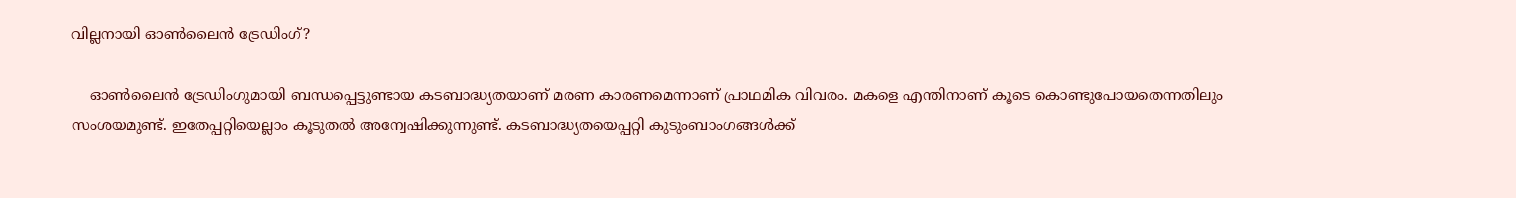വില്ലനായി ഓണ്‍ലൈൻ ട്രേഡിംഗ്?

    ഓണ്‍ലൈൻ ട്രേഡിംഗുമായി ബന്ധപ്പെട്ടുണ്ടായ കടബാദ്ധ്യതയാണ് മരണ കാരണമെന്നാണ് പ്രാഥമിക വിവരം. മകളെ എന്തിനാണ് കൂടെ കൊണ്ടുപോയതെന്നതിലും സംശയമുണ്ട്. ഇതേപ്പറ്റിയെല്ലാം കൂടുതല്‍ അന്വേഷിക്കുന്നുണ്ട്. കടബാദ്ധ്യതയെപ്പറ്റി കുടുംബാംഗങ്ങള്‍ക്ക്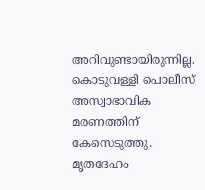അറിവുണ്ടായിരുന്നില്ല. കൊടുവള്ളി പൊലീസ് അസ്വാഭാവിക മരണത്തിന് കേസെടുത്തു. മൃതദേഹം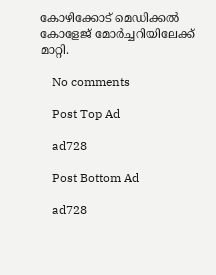കോഴിക്കോട് മെഡിക്കല്‍ കോളേജ് മോർച്ചറിയിലേക്ക് മാറ്റി.

    No comments

    Post Top Ad

    ad728

    Post Bottom Ad

    ad728